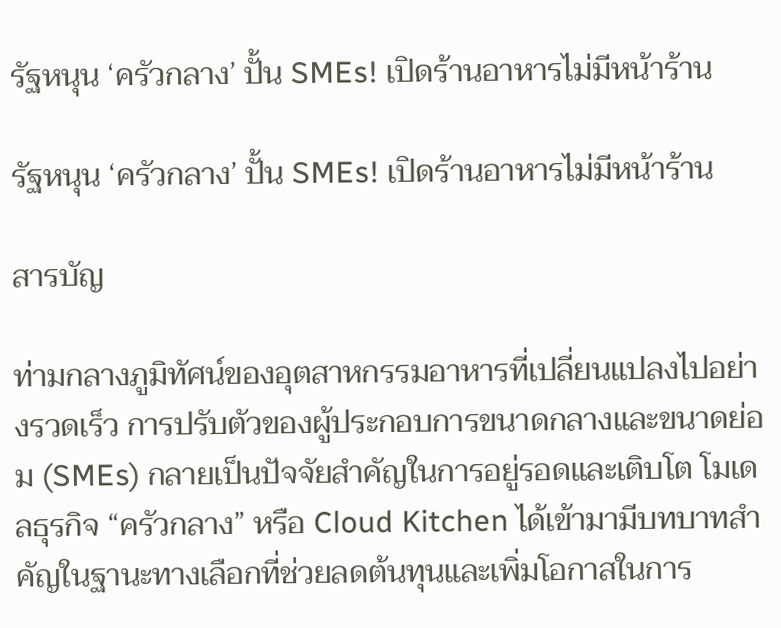รัฐหนุน ‘ครัวกลาง’ ปั้น SMEs! เปิดร้านอาหารไม่มีหน้าร้าน

รัฐหนุน ‘ครัวกลาง’ ปั้น SMEs! เปิดร้านอาหารไม่มีหน้าร้าน

สารบัญ

ท่ามกลางภูมิทัศน์ของอุตสาหกรรมอาหารที่เปลี่ยนแปลงไปอย่างรวดเร็ว การปรับตัวของผู้ประกอบการขนาดกลางและขนาดย่อม (SMEs) กลายเป็นปัจจัยสำคัญในการอยู่รอดและเติบโต โมเดลธุรกิจ “ครัวกลาง” หรือ Cloud Kitchen ได้เข้ามามีบทบาทสำคัญในฐานะทางเลือกที่ช่วยลดต้นทุนและเพิ่มโอกาสในการ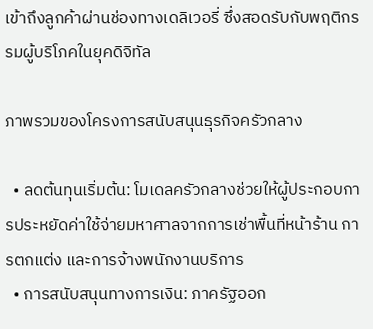เข้าถึงลูกค้าผ่านช่องทางเดลิเวอรี่ ซึ่งสอดรับกับพฤติกรรมผู้บริโภคในยุคดิจิทัล

ภาพรวมของโครงการสนับสนุนธุรกิจครัวกลาง

  • ลดต้นทุนเริ่มต้น: โมเดลครัวกลางช่วยให้ผู้ประกอบการประหยัดค่าใช้จ่ายมหาศาลจากการเช่าพื้นที่หน้าร้าน การตกแต่ง และการจ้างพนักงานบริการ
  • การสนับสนุนทางการเงิน: ภาครัฐออก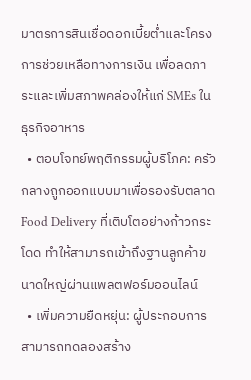มาตรการสินเชื่อดอกเบี้ยต่ำและโครงการช่วยเหลือทางการเงิน เพื่อลดภาระและเพิ่มสภาพคล่องให้แก่ SMEs ในธุรกิจอาหาร
  • ตอบโจทย์พฤติกรรมผู้บริโภค: ครัวกลางถูกออกแบบมาเพื่อรองรับตลาด Food Delivery ที่เติบโตอย่างก้าวกระโดด ทำให้สามารถเข้าถึงฐานลูกค้าขนาดใหญ่ผ่านแพลตฟอร์มออนไลน์
  • เพิ่มความยืดหยุ่น: ผู้ประกอบการสามารถทดลองสร้าง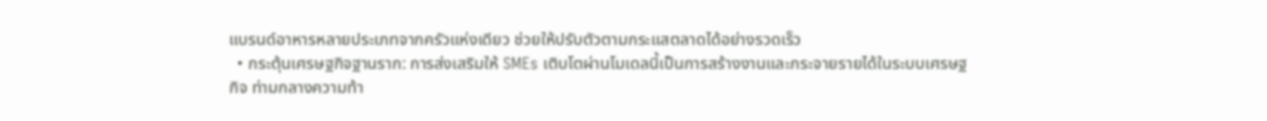แบรนด์อาหารหลายประเภทจากครัวแห่งเดียว ช่วยให้ปรับตัวตามกระแสตลาดได้อย่างรวดเร็ว
  • กระตุ้นเศรษฐกิจฐานราก: การส่งเสริมให้ SMEs เติบโตผ่านโมเดลนี้เป็นการสร้างงานและกระจายรายได้ในระบบเศรษฐกิจ ท่ามกลางความท้า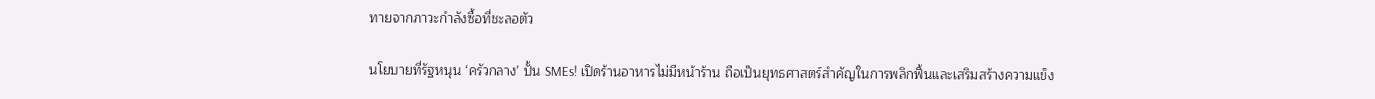ทายจากภาวะกำลังซื้อที่ชะลอตัว

นโยบายที่รัฐหนุน ‘ครัวกลาง’ ปั้น SMEs! เปิดร้านอาหารไม่มีหน้าร้าน ถือเป็นยุทธศาสตร์สำคัญในการพลิกฟื้นและเสริมสร้างความแข็ง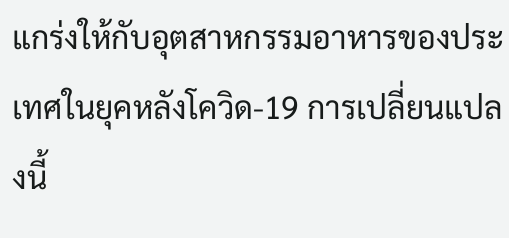แกร่งให้กับอุตสาหกรรมอาหารของประเทศในยุคหลังโควิด-19 การเปลี่ยนแปลงนี้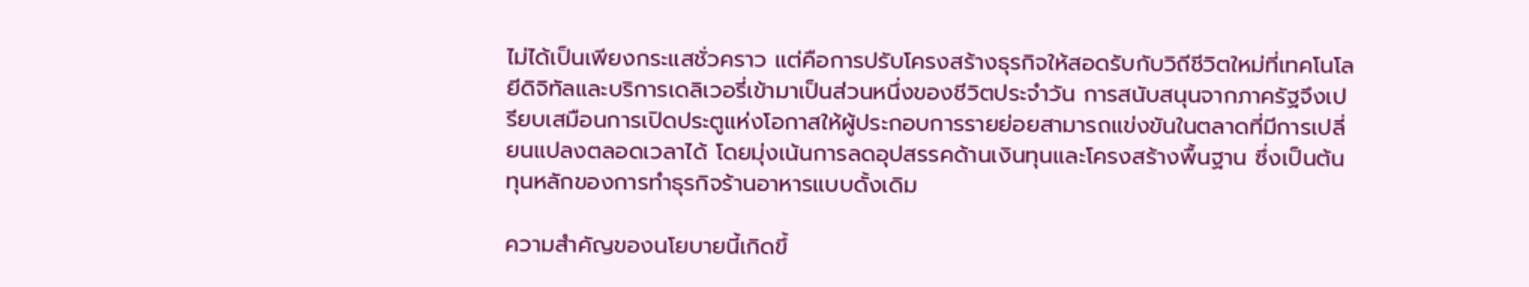ไม่ได้เป็นเพียงกระแสชั่วคราว แต่คือการปรับโครงสร้างธุรกิจให้สอดรับกับวิถีชีวิตใหม่ที่เทคโนโลยีดิจิทัลและบริการเดลิเวอรี่เข้ามาเป็นส่วนหนึ่งของชีวิตประจำวัน การสนับสนุนจากภาครัฐจึงเปรียบเสมือนการเปิดประตูแห่งโอกาสให้ผู้ประกอบการรายย่อยสามารถแข่งขันในตลาดที่มีการเปลี่ยนแปลงตลอดเวลาได้ โดยมุ่งเน้นการลดอุปสรรคด้านเงินทุนและโครงสร้างพื้นฐาน ซึ่งเป็นต้นทุนหลักของการทำธุรกิจร้านอาหารแบบดั้งเดิม

ความสำคัญของนโยบายนี้เกิดขึ้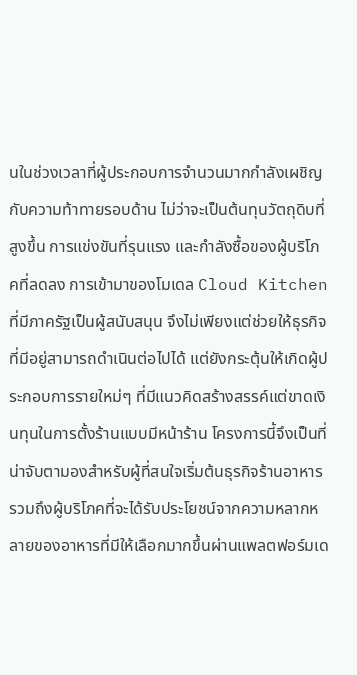นในช่วงเวลาที่ผู้ประกอบการจำนวนมากกำลังเผชิญกับความท้าทายรอบด้าน ไม่ว่าจะเป็นต้นทุนวัตถุดิบที่สูงขึ้น การแข่งขันที่รุนแรง และกำลังซื้อของผู้บริโภคที่ลดลง การเข้ามาของโมเดล Cloud Kitchen ที่มีภาครัฐเป็นผู้สนับสนุน จึงไม่เพียงแต่ช่วยให้ธุรกิจที่มีอยู่สามารถดำเนินต่อไปได้ แต่ยังกระตุ้นให้เกิดผู้ประกอบการรายใหม่ๆ ที่มีแนวคิดสร้างสรรค์แต่ขาดเงินทุนในการตั้งร้านแบบมีหน้าร้าน โครงการนี้จึงเป็นที่น่าจับตามองสำหรับผู้ที่สนใจเริ่มต้นธุรกิจร้านอาหาร รวมถึงผู้บริโภคที่จะได้รับประโยชน์จากความหลากหลายของอาหารที่มีให้เลือกมากขึ้นผ่านแพลตฟอร์มเด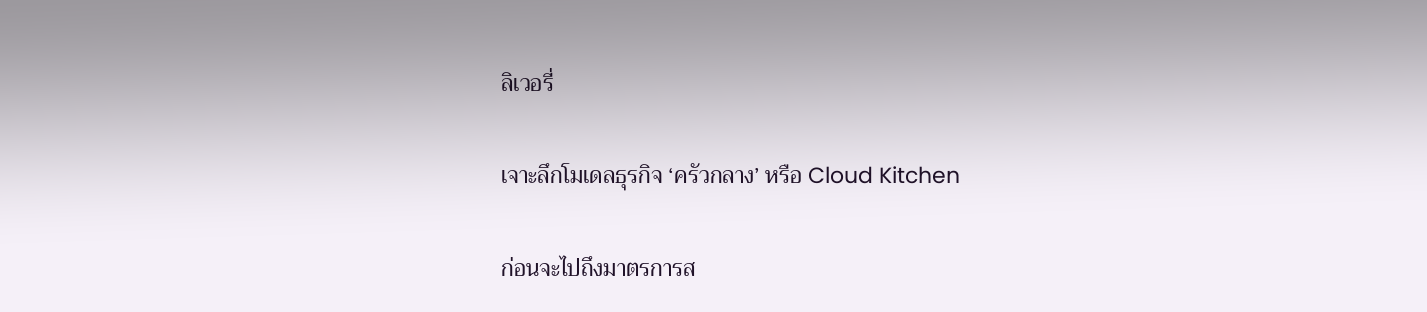ลิเวอรี่

เจาะลึกโมเดลธุรกิจ ‘ครัวกลาง’ หรือ Cloud Kitchen

ก่อนจะไปถึงมาตรการส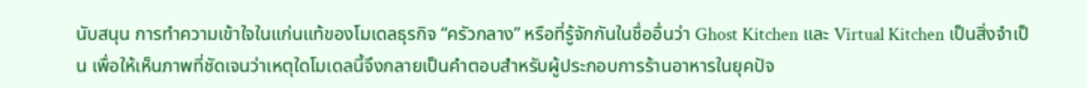นับสนุน การทำความเข้าใจในแก่นแท้ของโมเดลธุรกิจ “ครัวกลาง” หรือที่รู้จักกันในชื่ออื่นว่า Ghost Kitchen และ Virtual Kitchen เป็นสิ่งจำเป็น เพื่อให้เห็นภาพที่ชัดเจนว่าเหตุใดโมเดลนี้จึงกลายเป็นคำตอบสำหรับผู้ประกอบการร้านอาหารในยุคปัจ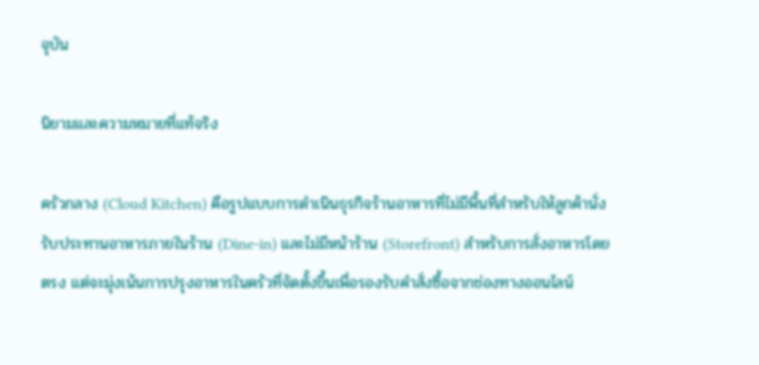จุบัน

นิยามและความหมายที่แท้จริง

ครัวกลาง (Cloud Kitchen) คือรูปแบบการดำเนินธุรกิจร้านอาหารที่ไม่มีพื้นที่สำหรับให้ลูกค้านั่งรับประทานอาหารภายในร้าน (Dine-in) และไม่มีหน้าร้าน (Storefront) สำหรับการสั่งอาหารโดยตรง แต่จะมุ่งเน้นการปรุงอาหารในครัวที่จัดตั้งขึ้นเพื่อรองรับคำสั่งซื้อจากช่องทางออนไลน์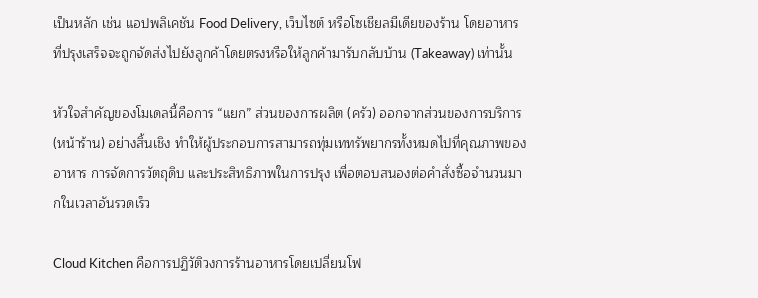เป็นหลัก เช่น แอปพลิเคชัน Food Delivery, เว็บไซต์ หรือโซเชียลมีเดียของร้าน โดยอาหารที่ปรุงเสร็จจะถูกจัดส่งไปยังลูกค้าโดยตรงหรือให้ลูกค้ามารับกลับบ้าน (Takeaway) เท่านั้น

หัวใจสำคัญของโมเดลนี้คือการ “แยก” ส่วนของการผลิต (ครัว) ออกจากส่วนของการบริการ (หน้าร้าน) อย่างสิ้นเชิง ทำให้ผู้ประกอบการสามารถทุ่มเททรัพยากรทั้งหมดไปที่คุณภาพของอาหาร การจัดการวัตถุดิบ และประสิทธิภาพในการปรุง เพื่อตอบสนองต่อคำสั่งซื้อจำนวนมากในเวลาอันรวดเร็ว

Cloud Kitchen คือการปฏิวัติวงการร้านอาหารโดยเปลี่ยนโฟ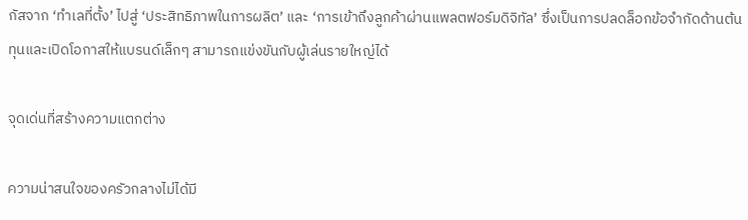กัสจาก ‘ทำเลที่ตั้ง’ ไปสู่ ‘ประสิทธิภาพในการผลิต’ และ ‘การเข้าถึงลูกค้าผ่านแพลตฟอร์มดิจิทัล’ ซึ่งเป็นการปลดล็อกข้อจำกัดด้านต้นทุนและเปิดโอกาสให้แบรนด์เล็กๆ สามารถแข่งขันกับผู้เล่นรายใหญ่ได้

จุดเด่นที่สร้างความแตกต่าง

ความน่าสนใจของครัวกลางไม่ได้มี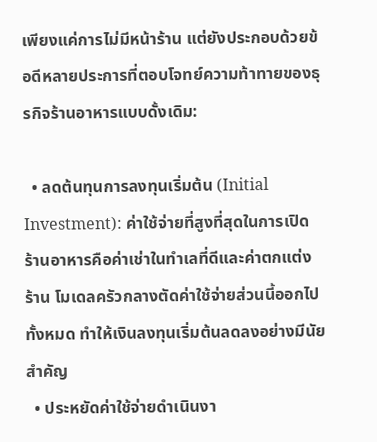เพียงแค่การไม่มีหน้าร้าน แต่ยังประกอบด้วยข้อดีหลายประการที่ตอบโจทย์ความท้าทายของธุรกิจร้านอาหารแบบดั้งเดิม:

  • ลดต้นทุนการลงทุนเริ่มต้น (Initial Investment): ค่าใช้จ่ายที่สูงที่สุดในการเปิดร้านอาหารคือค่าเช่าในทำเลที่ดีและค่าตกแต่งร้าน โมเดลครัวกลางตัดค่าใช้จ่ายส่วนนี้ออกไปทั้งหมด ทำให้เงินลงทุนเริ่มต้นลดลงอย่างมีนัยสำคัญ
  • ประหยัดค่าใช้จ่ายดำเนินงา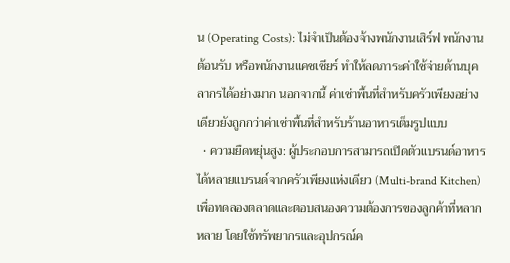น (Operating Costs): ไม่จำเป็นต้องจ้างพนักงานเสิร์ฟ พนักงานต้อนรับ หรือพนักงานแคชเชียร์ ทำให้ลดภาระค่าใช้จ่ายด้านบุคลากรได้อย่างมาก นอกจากนี้ ค่าเช่าพื้นที่สำหรับครัวเพียงอย่างเดียวยังถูกกว่าค่าเช่าพื้นที่สำหรับร้านอาหารเต็มรูปแบบ
  • ความยืดหยุ่นสูง: ผู้ประกอบการสามารถเปิดตัวแบรนด์อาหารได้หลายแบรนด์จากครัวเพียงแห่งเดียว (Multi-brand Kitchen) เพื่อทดลองตลาดและตอบสนองความต้องการของลูกค้าที่หลากหลาย โดยใช้ทรัพยากรและอุปกรณ์ค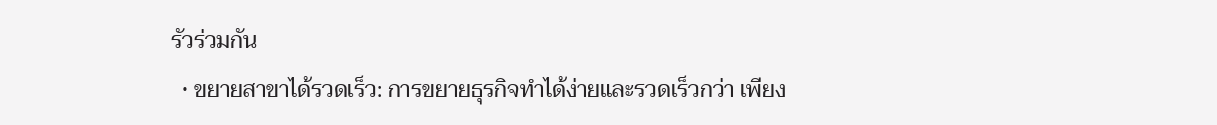รัวร่วมกัน
  • ขยายสาขาได้รวดเร็ว: การขยายธุรกิจทำได้ง่ายและรวดเร็วกว่า เพียง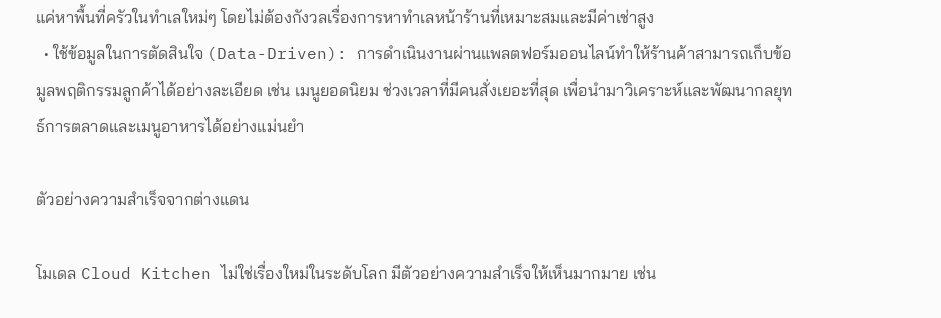แค่หาพื้นที่ครัวในทำเลใหม่ๆ โดยไม่ต้องกังวลเรื่องการหาทำเลหน้าร้านที่เหมาะสมและมีค่าเช่าสูง
  • ใช้ข้อมูลในการตัดสินใจ (Data-Driven): การดำเนินงานผ่านแพลตฟอร์มออนไลน์ทำให้ร้านค้าสามารถเก็บข้อมูลพฤติกรรมลูกค้าได้อย่างละเอียด เช่น เมนูยอดนิยม ช่วงเวลาที่มีคนสั่งเยอะที่สุด เพื่อนำมาวิเคราะห์และพัฒนากลยุทธ์การตลาดและเมนูอาหารได้อย่างแม่นยำ

ตัวอย่างความสำเร็จจากต่างแดน

โมเดล Cloud Kitchen ไม่ใช่เรื่องใหม่ในระดับโลก มีตัวอย่างความสำเร็จให้เห็นมากมาย เช่น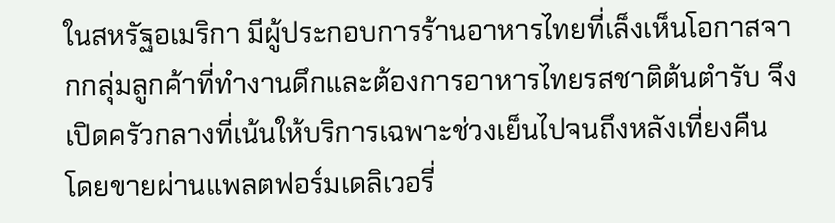ในสหรัฐอเมริกา มีผู้ประกอบการร้านอาหารไทยที่เล็งเห็นโอกาสจากกลุ่มลูกค้าที่ทำงานดึกและต้องการอาหารไทยรสชาติต้นตำรับ จึงเปิดครัวกลางที่เน้นให้บริการเฉพาะช่วงเย็นไปจนถึงหลังเที่ยงคืน โดยขายผ่านแพลตฟอร์มเดลิเวอรี่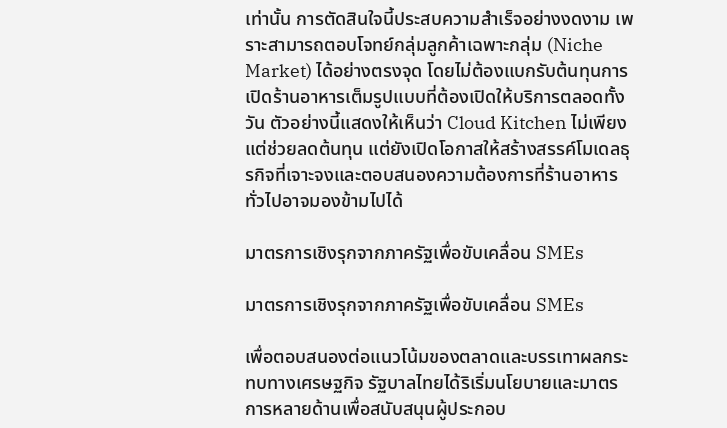เท่านั้น การตัดสินใจนี้ประสบความสำเร็จอย่างงดงาม เพราะสามารถตอบโจทย์กลุ่มลูกค้าเฉพาะกลุ่ม (Niche Market) ได้อย่างตรงจุด โดยไม่ต้องแบกรับต้นทุนการเปิดร้านอาหารเต็มรูปแบบที่ต้องเปิดให้บริการตลอดทั้งวัน ตัวอย่างนี้แสดงให้เห็นว่า Cloud Kitchen ไม่เพียงแต่ช่วยลดต้นทุน แต่ยังเปิดโอกาสให้สร้างสรรค์โมเดลธุรกิจที่เจาะจงและตอบสนองความต้องการที่ร้านอาหารทั่วไปอาจมองข้ามไปได้

มาตรการเชิงรุกจากภาครัฐเพื่อขับเคลื่อน SMEs

มาตรการเชิงรุกจากภาครัฐเพื่อขับเคลื่อน SMEs

เพื่อตอบสนองต่อแนวโน้มของตลาดและบรรเทาผลกระทบทางเศรษฐกิจ รัฐบาลไทยได้ริเริ่มนโยบายและมาตรการหลายด้านเพื่อสนับสนุนผู้ประกอบ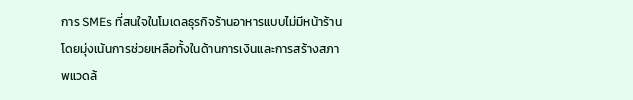การ SMEs ที่สนใจในโมเดลธุรกิจร้านอาหารแบบไม่มีหน้าร้าน โดยมุ่งเน้นการช่วยเหลือทั้งในด้านการเงินและการสร้างสภาพแวดล้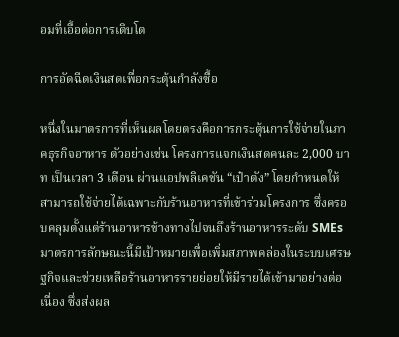อมที่เอื้อต่อการเติบโต

การอัดฉีดเงินสดเพื่อกระตุ้นกำลังซื้อ

หนึ่งในมาตรการที่เห็นผลโดยตรงคือการกระตุ้นการใช้จ่ายในภาคธุรกิจอาหาร ตัวอย่างเช่น โครงการแจกเงินสดคนละ 2,000 บาท เป็นเวลา 3 เดือน ผ่านแอปพลิเคชัน “เป๋าตัง” โดยกำหนดให้สามารถใช้จ่ายได้เฉพาะกับร้านอาหารที่เข้าร่วมโครงการ ซึ่งครอบคลุมตั้งแต่ร้านอาหารข้างทางไปจนถึงร้านอาหารระดับ SMEs มาตรการลักษณะนี้มีเป้าหมายเพื่อเพิ่มสภาพคล่องในระบบเศรษฐกิจและช่วยเหลือร้านอาหารรายย่อยให้มีรายได้เข้ามาอย่างต่อเนื่อง ซึ่งส่งผล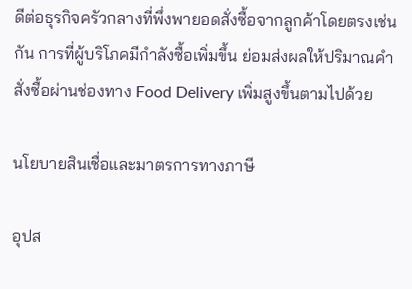ดีต่อธุรกิจครัวกลางที่พึ่งพายอดสั่งซื้อจากลูกค้าโดยตรงเช่นกัน การที่ผู้บริโภคมีกำลังซื้อเพิ่มขึ้น ย่อมส่งผลให้ปริมาณคำสั่งซื้อผ่านช่องทาง Food Delivery เพิ่มสูงขึ้นตามไปด้วย

นโยบายสินเชื่อและมาตรการทางภาษี

อุปส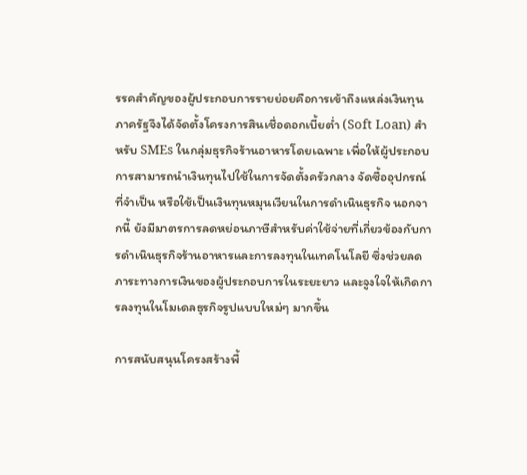รรคสำคัญของผู้ประกอบการรายย่อยคือการเข้าถึงแหล่งเงินทุน ภาครัฐจึงได้จัดตั้งโครงการสินเชื่อดอกเบี้ยต่ำ (Soft Loan) สำหรับ SMEs ในกลุ่มธุรกิจร้านอาหารโดยเฉพาะ เพื่อให้ผู้ประกอบการสามารถนำเงินทุนไปใช้ในการจัดตั้งครัวกลาง จัดซื้ออุปกรณ์ที่จำเป็น หรือใช้เป็นเงินทุนหมุนเวียนในการดำเนินธุรกิจ นอกจากนี้ ยังมีมาตรการลดหย่อนภาษีสำหรับค่าใช้จ่ายที่เกี่ยวข้องกับการดำเนินธุรกิจร้านอาหารและการลงทุนในเทคโนโลยี ซึ่งช่วยลดภาระทางการเงินของผู้ประกอบการในระยะยาว และจูงใจให้เกิดการลงทุนในโมเดลธุรกิจรูปแบบใหม่ๆ มากขึ้น

การสนับสนุนโครงสร้างพื้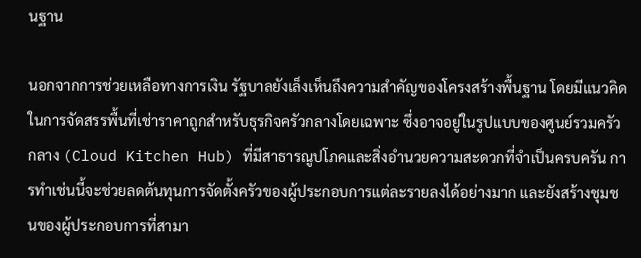นฐาน

นอกจากการช่วยเหลือทางการเงิน รัฐบาลยังเล็งเห็นถึงความสำคัญของโครงสร้างพื้นฐาน โดยมีแนวคิดในการจัดสรรพื้นที่เช่าราคาถูกสำหรับธุรกิจครัวกลางโดยเฉพาะ ซึ่งอาจอยู่ในรูปแบบของศูนย์รวมครัวกลาง (Cloud Kitchen Hub) ที่มีสาธารณูปโภคและสิ่งอำนวยความสะดวกที่จำเป็นครบครัน การทำเช่นนี้จะช่วยลดต้นทุนการจัดตั้งครัวของผู้ประกอบการแต่ละรายลงได้อย่างมาก และยังสร้างชุมชนของผู้ประกอบการที่สามา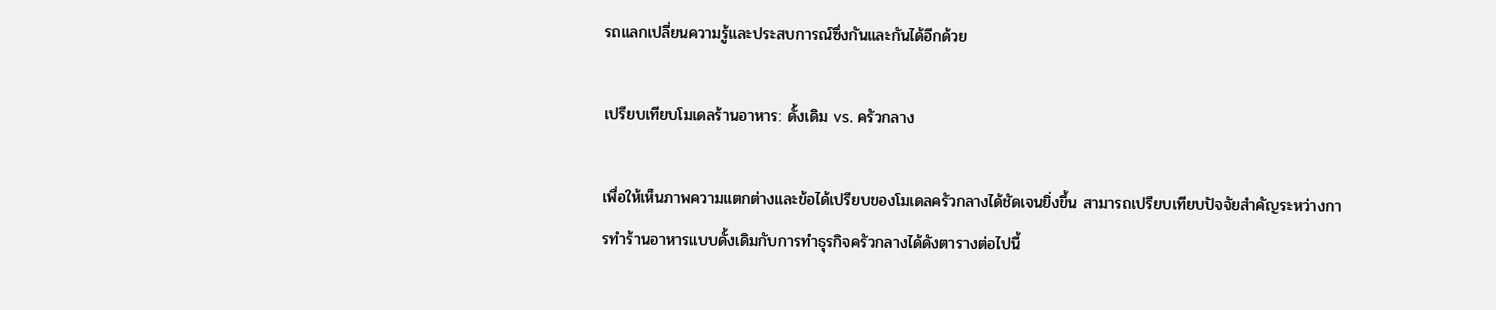รถแลกเปลี่ยนความรู้และประสบการณ์ซึ่งกันและกันได้อีกด้วย

เปรียบเทียบโมเดลร้านอาหาร: ดั้งเดิม vs. ครัวกลาง

เพื่อให้เห็นภาพความแตกต่างและข้อได้เปรียบของโมเดลครัวกลางได้ชัดเจนยิ่งขึ้น สามารถเปรียบเทียบปัจจัยสำคัญระหว่างการทำร้านอาหารแบบดั้งเดิมกับการทำธุรกิจครัวกลางได้ดังตารางต่อไปนี้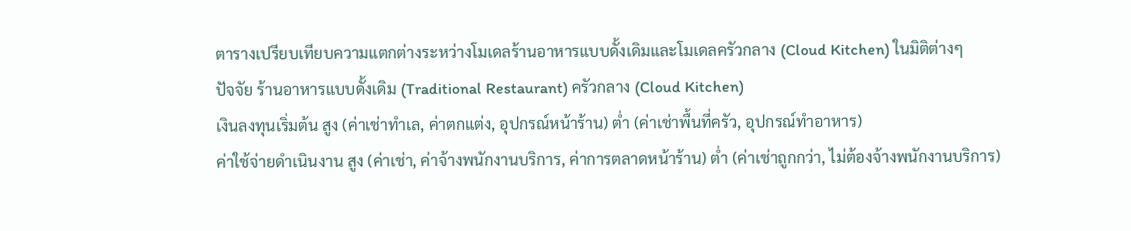ตารางเปรียบเทียบความแตกต่างระหว่างโมเดลร้านอาหารแบบดั้งเดิมและโมเดลครัวกลาง (Cloud Kitchen) ในมิติต่างๆ
ปัจจัย ร้านอาหารแบบดั้งเดิม (Traditional Restaurant) ครัวกลาง (Cloud Kitchen)
เงินลงทุนเริ่มต้น สูง (ค่าเช่าทำเล, ค่าตกแต่ง, อุปกรณ์หน้าร้าน) ต่ำ (ค่าเช่าพื้นที่ครัว, อุปกรณ์ทำอาหาร)
ค่าใช้จ่ายดำเนินงาน สูง (ค่าเช่า, ค่าจ้างพนักงานบริการ, ค่าการตลาดหน้าร้าน) ต่ำ (ค่าเช่าถูกกว่า, ไม่ต้องจ้างพนักงานบริการ)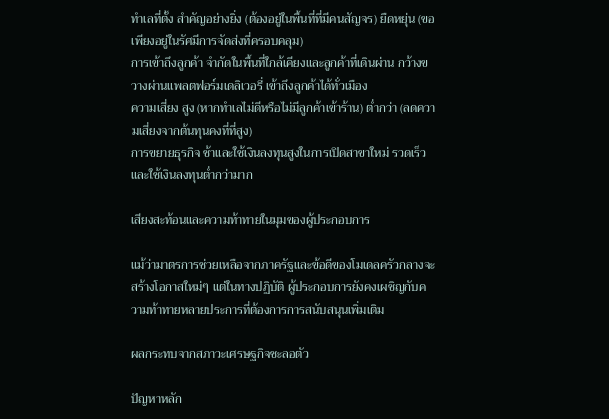ทำเลที่ตั้ง สำคัญอย่างยิ่ง (ต้องอยู่ในพื้นที่ที่มีคนสัญจร) ยืดหยุ่น (ขอเพียงอยู่ในรัศมีการจัดส่งที่ครอบคลุม)
การเข้าถึงลูกค้า จำกัดในพื้นที่ใกล้เคียงและลูกค้าที่เดินผ่าน กว้างขวางผ่านแพลตฟอร์มเดลิเวอรี่ เข้าถึงลูกค้าได้ทั่วเมือง
ความเสี่ยง สูง (หากทำเลไม่ดีหรือไม่มีลูกค้าเข้าร้าน) ต่ำกว่า (ลดความเสี่ยงจากต้นทุนคงที่ที่สูง)
การขยายธุรกิจ ช้าและใช้เงินลงทุนสูงในการเปิดสาขาใหม่ รวดเร็วและใช้เงินลงทุนต่ำกว่ามาก

เสียงสะท้อนและความท้าทายในมุมของผู้ประกอบการ

แม้ว่ามาตรการช่วยเหลือจากภาครัฐและข้อดีของโมเดลครัวกลางจะสร้างโอกาสใหม่ๆ แต่ในทางปฏิบัติ ผู้ประกอบการยังคงเผชิญกับความท้าทายหลายประการที่ต้องการการสนับสนุนเพิ่มเติม

ผลกระทบจากสภาวะเศรษฐกิจชะลอตัว

ปัญหาหลัก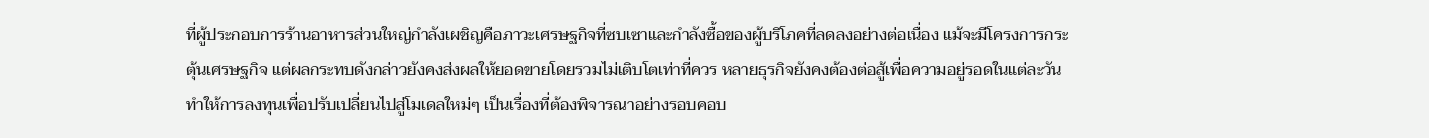ที่ผู้ประกอบการร้านอาหารส่วนใหญ่กำลังเผชิญคือภาวะเศรษฐกิจที่ซบเซาและกำลังซื้อของผู้บริโภคที่ลดลงอย่างต่อเนื่อง แม้จะมีโครงการกระตุ้นเศรษฐกิจ แต่ผลกระทบดังกล่าวยังคงส่งผลให้ยอดขายโดยรวมไม่เติบโตเท่าที่ควร หลายธุรกิจยังคงต้องต่อสู้เพื่อความอยู่รอดในแต่ละวัน ทำให้การลงทุนเพื่อปรับเปลี่ยนไปสู่โมเดลใหม่ๆ เป็นเรื่องที่ต้องพิจารณาอย่างรอบคอบ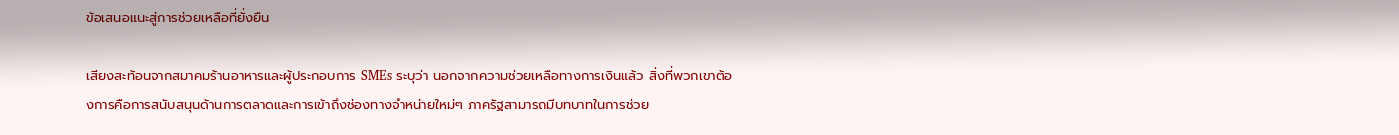ข้อเสนอแนะสู่การช่วยเหลือที่ยั่งยืน

เสียงสะท้อนจากสมาคมร้านอาหารและผู้ประกอบการ SMEs ระบุว่า นอกจากความช่วยเหลือทางการเงินแล้ว สิ่งที่พวกเขาต้องการคือการสนับสนุนด้านการตลาดและการเข้าถึงช่องทางจำหน่ายใหม่ๆ ภาครัฐสามารถมีบทบาทในการช่วย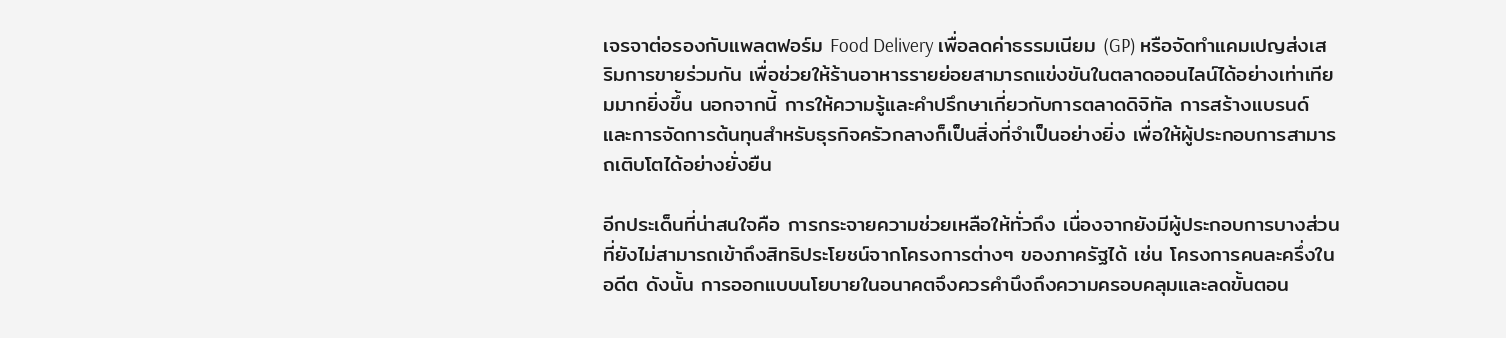เจรจาต่อรองกับแพลตฟอร์ม Food Delivery เพื่อลดค่าธรรมเนียม (GP) หรือจัดทำแคมเปญส่งเสริมการขายร่วมกัน เพื่อช่วยให้ร้านอาหารรายย่อยสามารถแข่งขันในตลาดออนไลน์ได้อย่างเท่าเทียมมากยิ่งขึ้น นอกจากนี้ การให้ความรู้และคำปรึกษาเกี่ยวกับการตลาดดิจิทัล การสร้างแบรนด์ และการจัดการต้นทุนสำหรับธุรกิจครัวกลางก็เป็นสิ่งที่จำเป็นอย่างยิ่ง เพื่อให้ผู้ประกอบการสามารถเติบโตได้อย่างยั่งยืน

อีกประเด็นที่น่าสนใจคือ การกระจายความช่วยเหลือให้ทั่วถึง เนื่องจากยังมีผู้ประกอบการบางส่วนที่ยังไม่สามารถเข้าถึงสิทธิประโยชน์จากโครงการต่างๆ ของภาครัฐได้ เช่น โครงการคนละครึ่งในอดีต ดังนั้น การออกแบบนโยบายในอนาคตจึงควรคำนึงถึงความครอบคลุมและลดขั้นตอน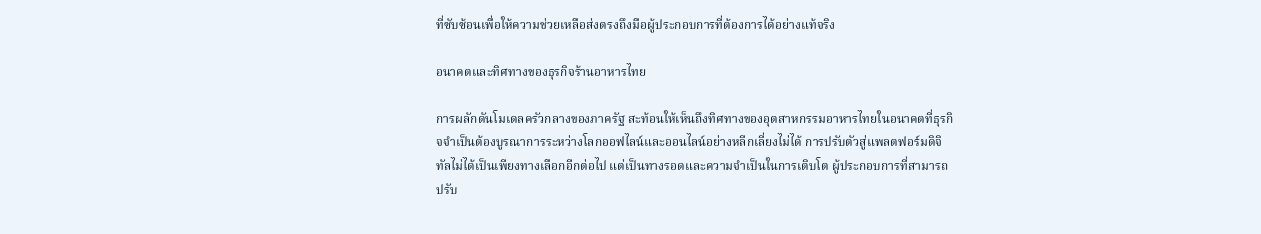ที่ซับซ้อนเพื่อให้ความช่วยเหลือส่งตรงถึงมือผู้ประกอบการที่ต้องการได้อย่างแท้จริง

อนาคตและทิศทางของธุรกิจร้านอาหารไทย

การผลักดันโมเดลครัวกลางของภาครัฐ สะท้อนให้เห็นถึงทิศทางของอุตสาหกรรมอาหารไทยในอนาคตที่ธุรกิจจำเป็นต้องบูรณาการระหว่างโลกออฟไลน์และออนไลน์อย่างหลีกเลี่ยงไม่ได้ การปรับตัวสู่แพลตฟอร์มดิจิทัลไม่ได้เป็นเพียงทางเลือกอีกต่อไป แต่เป็นทางรอดและความจำเป็นในการเติบโต ผู้ประกอบการที่สามารถปรับ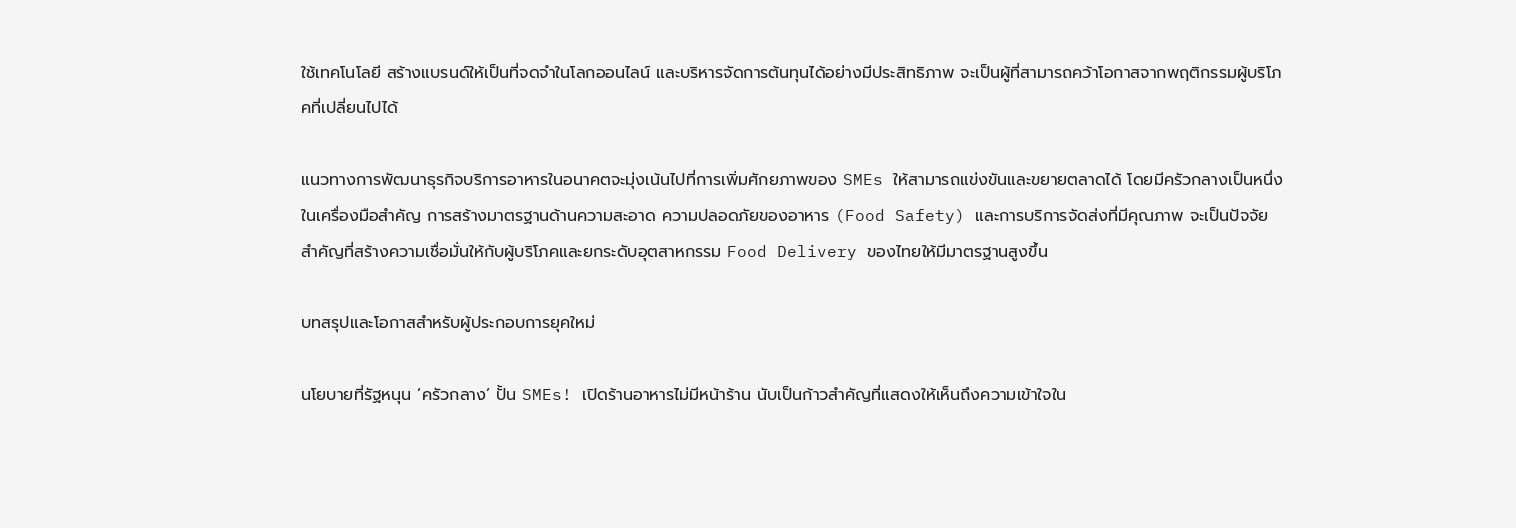ใช้เทคโนโลยี สร้างแบรนด์ให้เป็นที่จดจำในโลกออนไลน์ และบริหารจัดการต้นทุนได้อย่างมีประสิทธิภาพ จะเป็นผู้ที่สามารถคว้าโอกาสจากพฤติกรรมผู้บริโภคที่เปลี่ยนไปได้

แนวทางการพัฒนาธุรกิจบริการอาหารในอนาคตจะมุ่งเน้นไปที่การเพิ่มศักยภาพของ SMEs ให้สามารถแข่งขันและขยายตลาดได้ โดยมีครัวกลางเป็นหนึ่งในเครื่องมือสำคัญ การสร้างมาตรฐานด้านความสะอาด ความปลอดภัยของอาหาร (Food Safety) และการบริการจัดส่งที่มีคุณภาพ จะเป็นปัจจัยสำคัญที่สร้างความเชื่อมั่นให้กับผู้บริโภคและยกระดับอุตสาหกรรม Food Delivery ของไทยให้มีมาตรฐานสูงขึ้น

บทสรุปและโอกาสสำหรับผู้ประกอบการยุคใหม่

นโยบายที่รัฐหนุน ‘ครัวกลาง’ ปั้น SMEs! เปิดร้านอาหารไม่มีหน้าร้าน นับเป็นก้าวสำคัญที่แสดงให้เห็นถึงความเข้าใจใน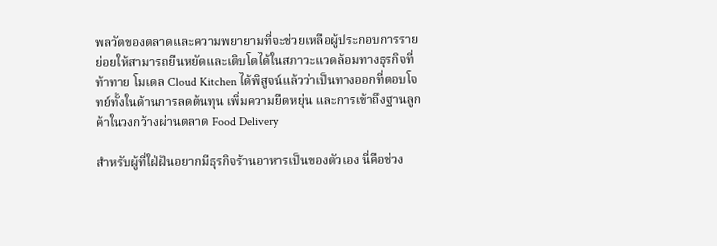พลวัตของตลาดและความพยายามที่จะช่วยเหลือผู้ประกอบการรายย่อยให้สามารถยืนหยัดและเติบโตได้ในสภาวะแวดล้อมทางธุรกิจที่ท้าทาย โมเดล Cloud Kitchen ได้พิสูจน์แล้วว่าเป็นทางออกที่ตอบโจทย์ทั้งในด้านการลดต้นทุน เพิ่มความยืดหยุ่น และการเข้าถึงฐานลูกค้าในวงกว้างผ่านตลาด Food Delivery

สำหรับผู้ที่ใฝ่ฝันอยากมีธุรกิจร้านอาหารเป็นของตัวเอง นี่คือช่วง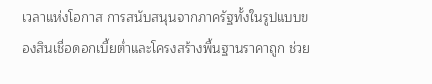เวลาแห่งโอกาส การสนับสนุนจากภาครัฐทั้งในรูปแบบของสินเชื่อดอกเบี้ยต่ำและโครงสร้างพื้นฐานราคาถูก ช่วย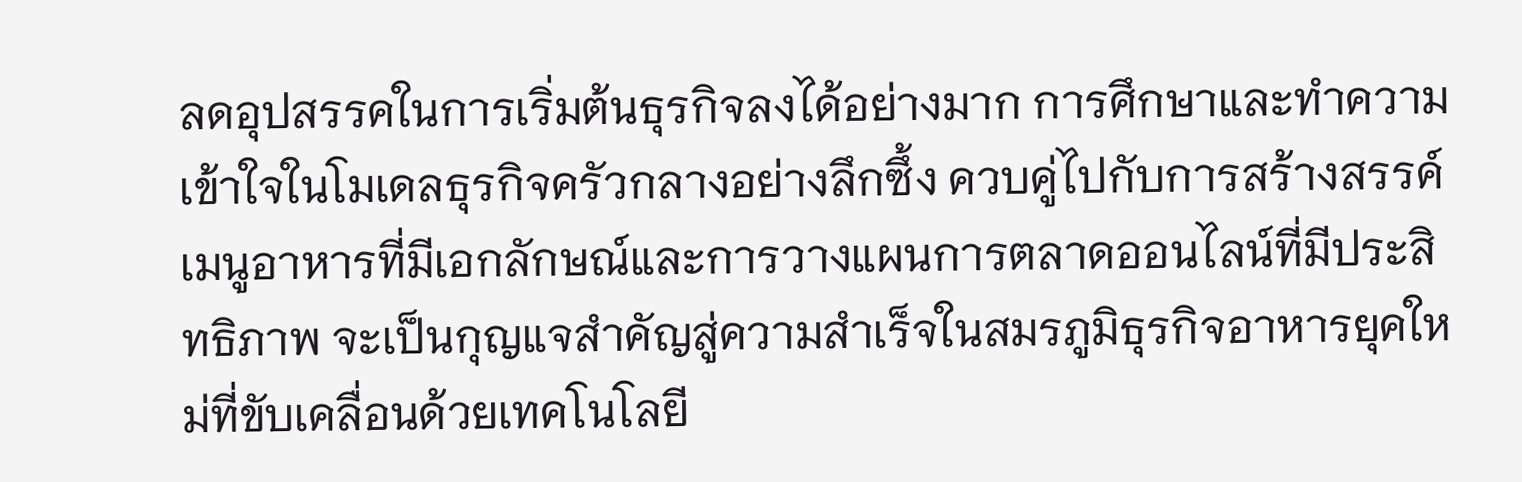ลดอุปสรรคในการเริ่มต้นธุรกิจลงได้อย่างมาก การศึกษาและทำความเข้าใจในโมเดลธุรกิจครัวกลางอย่างลึกซึ้ง ควบคู่ไปกับการสร้างสรรค์เมนูอาหารที่มีเอกลักษณ์และการวางแผนการตลาดออนไลน์ที่มีประสิทธิภาพ จะเป็นกุญแจสำคัญสู่ความสำเร็จในสมรภูมิธุรกิจอาหารยุคใหม่ที่ขับเคลื่อนด้วยเทคโนโลยี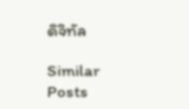ดิจิทัล

Similar Posts